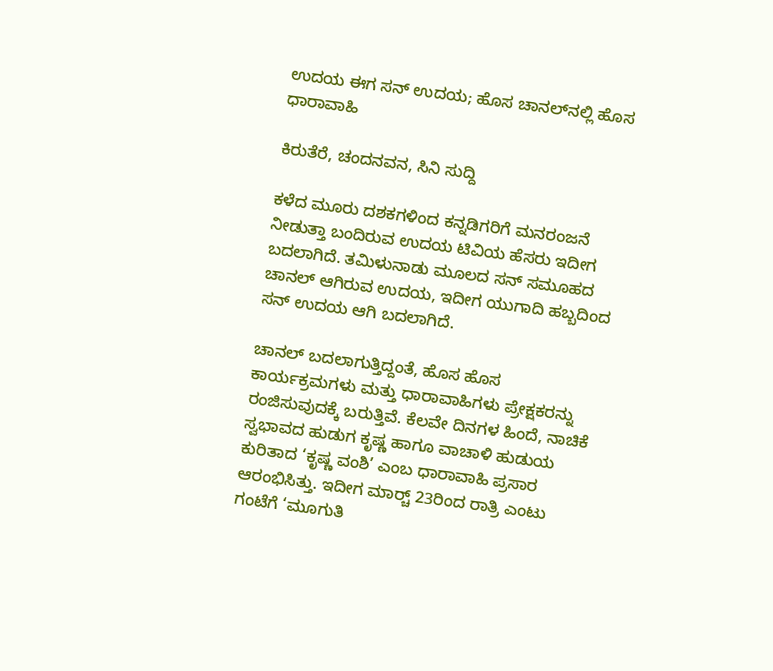ಉದಯ ಈಗ ಸನ್‍ ಉದಯ; ಹೊಸ ಚಾನಲ್‍ನಲ್ಲಿ ಹೊಸ ಧಾರಾವಾಹಿ

ಕಿರುತೆರೆ, ಚಂದನವನ, ಸಿನಿ ಸುದ್ದಿ

ಕಳೆದ ಮೂರು ದಶಕಗಳಿಂದ ಕನ್ನಡಿಗರಿಗೆ ಮನರಂಜನೆ ನೀಡುತ್ತಾ ಬಂದಿರುವ ಉದಯ ಟಿವಿಯ ಹೆಸರು ಇದೀಗ ಬದಲಾಗಿದೆ. ತಮಿಳುನಾಡು ಮೂಲದ ಸನ್‍ ಸಮೂಹದ ಚಾನಲ್‍ ಆಗಿರುವ ಉದಯ, ಇದೀಗ ಯುಗಾದಿ ಹಬ್ಬದಿಂದ ಸನ್‍ ಉದಯ ಆಗಿ ಬದಲಾಗಿದೆ.

ಚಾನಲ್‍ ಬದಲಾಗುತ್ತಿದ್ದಂತೆ, ಹೊಸ ಹೊಸ ಕಾರ್ಯಕ್ರಮಗಳು ಮತ್ತು ಧಾರಾವಾಹಿಗಳು ಪ್ರೇಕ್ಷಕರನ್ನು ರಂಜಿಸುವುದಕ್ಕೆ ಬರುತ್ತಿವೆ. ಕೆಲವೇ ದಿನಗಳ ಹಿಂದೆ, ನಾಚಿಕೆ ಸ್ವಭಾವದ ಹುಡುಗ ಕೃಷ್ಣ ಹಾಗೂ ವಾಚಾಳಿ ಹುಡುಯ ಕುರಿತಾದ ‘ಕೃಷ್ಣ ವಂಶಿ’ ಎಂಬ ಧಾರಾವಾಹಿ ಪ್ರಸಾರ ಆರಂಭಿಸಿತ್ತು. ಇದೀಗ ಮಾರ್ಚ್‍ 23ರಿಂದ ರಾತ್ರಿ ಎಂಟು ಗಂಟೆಗೆ ‘ಮೂಗುತಿ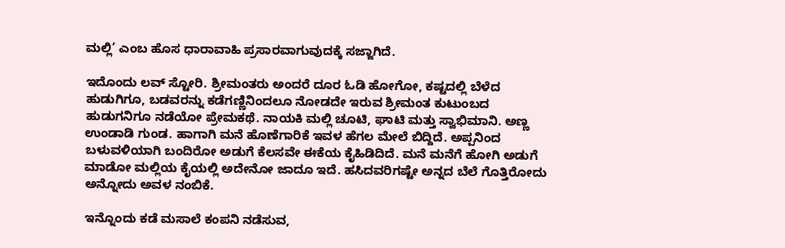ಮಲ್ಲಿ’ ಎಂಬ ಹೊಸ ಧಾರಾವಾಹಿ ಪ್ರಸಾರವಾಗುವುದಕ್ಕೆ ಸಜ್ಜಾಗಿದೆ.

ಇದೊಂದು ಲವ್‌ ಸ್ಟೋರಿ. ಶ್ರೀಮಂತರು ಅಂದರೆ ದೂರ ಓಡಿ ಹೋಗೋ, ಕಷ್ಟದಲ್ಲಿ ಬೆಳೆದ ಹುಡುಗಿಗೂ, ಬಡವರನ್ನು ಕಡೆಗಣ್ಣಿನಿಂದಲೂ ನೋಡದೇ ಇರುವ ಶ್ರೀಮಂತ ಕುಟುಂಬದ ಹುಡುಗನಿಗೂ ನಡೆಯೋ ಪ್ರೇಮಕಥೆ. ನಾಯಕಿ ಮಲ್ಲಿ ಚೂಟಿ, ಘಾಟಿ ಮತ್ತು ಸ್ವಾಭಿಮಾನಿ. ಅಣ್ಣ ಉಂಡಾಡಿ ಗುಂಡ. ಹಾಗಾಗಿ ಮನೆ ಹೊಣೆಗಾರಿಕೆ ಇವಳ ಹೆಗಲ ಮೇಲೆ ಬಿದ್ದಿದೆ. ಅಪ್ಪನಿಂದ ಬಳುವಳಿಯಾಗಿ ಬಂದಿರೋ ಅಡುಗೆ ಕೆಲಸವೇ ಈಕೆಯ ಕೈಹಿಡಿದಿದೆ. ಮನೆ ಮನೆಗೆ ಹೋಗಿ ಅಡುಗೆ ಮಾಡೋ ಮಲ್ಲಿಯ ಕೈಯಲ್ಲಿ ಅದೇನೋ ಜಾದೂ ಇದೆ. ಹಸಿದವರಿಗಷ್ಟೇ ಅನ್ನದ ಬೆಲೆ ಗೊತ್ತಿರೋದು ಅನ್ನೋದು ಅವಳ ನಂಬಿಕೆ.

ಇನ್ನೊಂದು ಕಡೆ ಮಸಾಲೆ ಕಂಪನಿ ನಡೆಸುವ,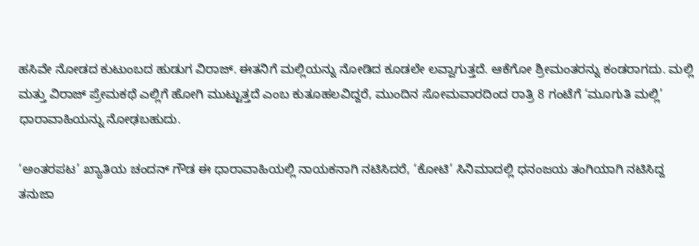ಹಸಿವೇ ನೋಡದ ಕುಟುಂಬದ ಹುಡುಗ ವಿರಾಜ್. ಈತನಿಗೆ ಮಲ್ಲಿಯನ್ನು ನೋಡಿದ ಕೂಡಲೇ ಲವ್ವಾಗುತ್ತದೆ. ಆಕೆಗೋ ಶ್ರೀಮಂತರನ್ನು ಕಂಡರಾಗದು. ಮಲ್ಲಿ ಮತ್ತು ವಿರಾಜ್‌ ಪ್ರೇಮಕಥೆ ಎಲ್ಲಿಗೆ ಹೋಗಿ ಮುಟ್ಟುತ್ತದೆ ಎಂಬ ಕುತೂಹಲವಿದ್ದರೆ, ಮುಂದಿನ ಸೋಮವಾರದಿಂದ ರಾತ್ರಿ 8 ಗಂಟೆಗೆ ‘ಮೂಗುತಿ ಮಲ್ಲಿ’ ಧಾರಾವಾಹಿಯನ್ನು ನೋಢಬಹುದು.

‘ಅಂತರಪಟ’ ಖ್ಯಾತಿಯ ಚಂದನ್‌ ಗೌಡ ಈ ಧಾರಾವಾಹಿಯಲ್ಲಿ ನಾಯಕನಾಗಿ ನಟಿಸಿದರೆ, ‘ಕೋಟಿ’ ಸಿನಿಮಾದಲ್ಲಿ ಧನಂಜಯ ತಂಗಿಯಾಗಿ ನಟಿಸಿದ್ದ ತನುಜಾ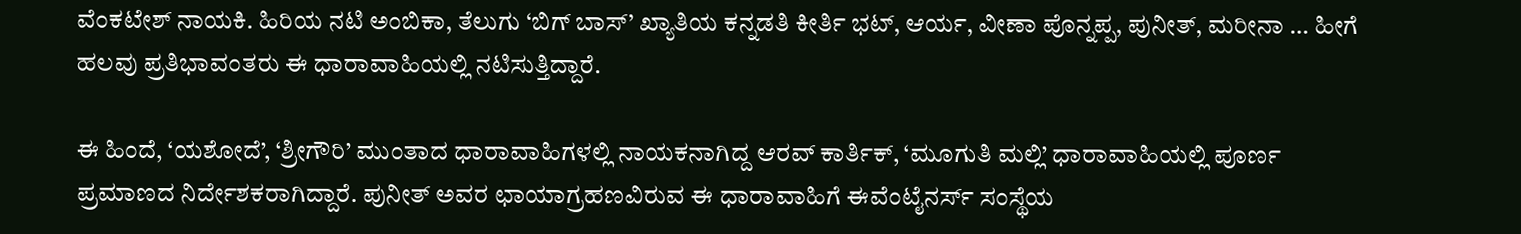ವೆಂಕಟೇಶ್‌ ನಾಯಕಿ. ಹಿರಿಯ ನಟಿ ಅಂಬಿಕಾ, ತೆಲುಗು ‘ಬಿಗ್‌ ಬಾಸ್‌’ ಖ್ಯಾತಿಯ ಕನ್ನಡತಿ ಕೀರ್ತಿ ಭಟ್‌, ಆರ್ಯ, ವೀಣಾ ಪೊನ್ನಪ್ಪ, ಪುನೀತ್‌, ಮರೀನಾ … ಹೀಗೆ ಹಲವು ಪ್ರತಿಭಾವಂತರು ಈ ಧಾರಾವಾಹಿಯಲ್ಲಿ ನಟಿಸುತ್ತಿದ್ದಾರೆ.

ಈ ಹಿಂದೆ, ‘ಯಶೋದೆ’, ‘ಶ್ರೀಗೌರಿ’ ಮುಂತಾದ ಧಾರಾವಾಹಿಗಳಲ್ಲಿ ನಾಯಕನಾಗಿದ್ದ ಆರವ್‌ ಕಾರ್ತಿಕ್‌, ‘ಮೂಗುತಿ ಮಲ್ಲಿ’ ಧಾರಾವಾಹಿಯಲ್ಲಿ ಪೂರ್ಣ ಪ್ರಮಾಣದ ನಿರ್ದೇಶಕರಾಗಿದ್ದಾರೆ. ಪುನೀತ್‌ ಅವರ ಛಾಯಾಗ್ರಹಣವಿರುವ ಈ ಧಾರಾವಾಹಿಗೆ ಈವೆಂಟೈನರ್ಸ್‌ ಸಂಸ್ಥೆಯ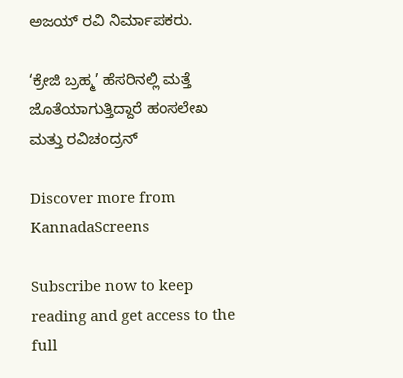ಅಜಯ್‌ ರವಿ ನಿರ್ಮಾಪಕರು.

‘ಕ್ರೇಜಿ ಬ್ರಹ್ಮ’ ಹೆಸರಿನಲ್ಲಿ ಮತ್ತೆ ಜೊತೆಯಾಗುತ್ತಿದ್ದಾರೆ ಹಂಸಲೇಖ ಮತ್ತು ರವಿಚಂದ್ರನ್

Discover more from KannadaScreens

Subscribe now to keep reading and get access to the full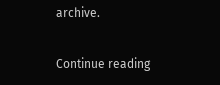archive.

Continue reading